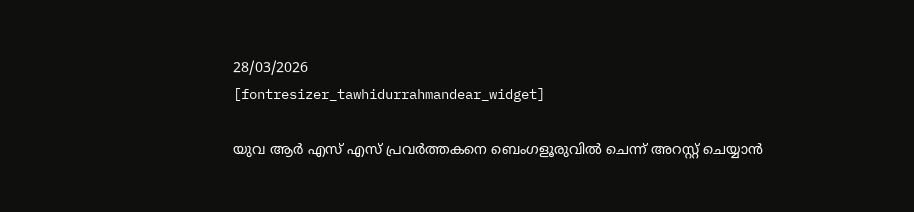28/03/2026
[fontresizer_tawhidurrahmandear_widget]

യുവ ആർ എസ് എസ് പ്രവർത്തകനെ ബെംഗളൂരുവിൽ ചെന്ന് അറസ്റ്റ് ചെയ്യാൻ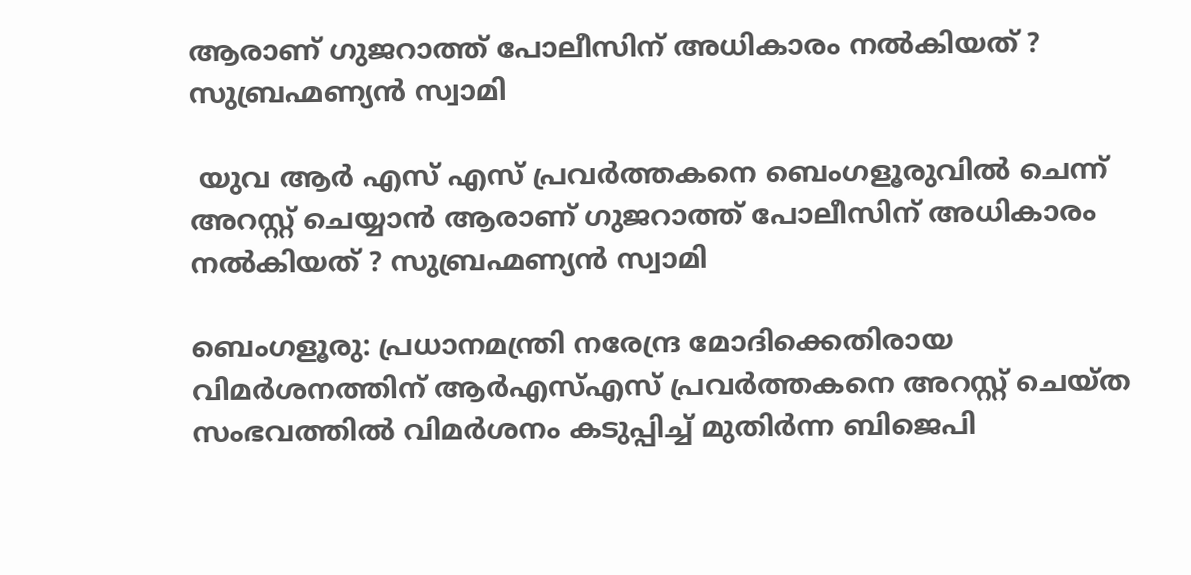ആരാണ് ഗുജറാത്ത് പോലീസിന് അധികാരം നൽകിയത് ? സുബ്രഹ്മണ്യൻ സ്വാമി

 യുവ ആർ എസ് എസ് പ്രവർത്തകനെ ബെംഗളൂരുവിൽ ചെന്ന് അറസ്റ്റ് ചെയ്യാൻ ആരാണ് ഗുജറാത്ത് പോലീസിന് അധികാരം നൽകിയത് ? സുബ്രഹ്മണ്യൻ സ്വാമി

ബെംഗളൂരു: പ്രധാനമന്ത്രി നരേന്ദ്ര മോദിക്കെതിരായ വിമര്‍ശനത്തിന് ആര്‍എസ്എസ് പ്രവര്‍ത്തകനെ അറസ്റ്റ് ചെയ്ത സംഭവത്തില്‍ വിമര്‍ശനം കടുപ്പിച്ച് മുതിര്‍ന്ന ബിജെപി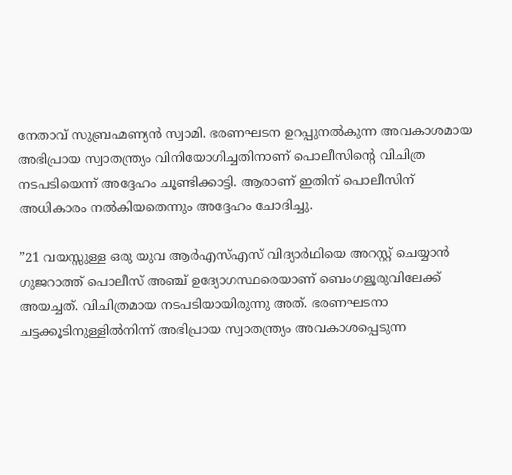നേതാവ് സുബ്രഹ്മണ്യന്‍ സ്വാമി. ഭരണഘടന ഉറപ്പുനല്‍കുന്ന അവകാശമായ അഭിപ്രായ സ്വാതന്ത്ര്യം വിനിയോഗിച്ചതിനാണ് പൊലീസിന്റെ വിചിത്ര നടപടിയെന്ന് അദ്ദേഹം ചൂണ്ടിക്കാട്ടി. ആരാണ് ഇതിന് പൊലീസിന് അധികാരം നല്‍കിയതെന്നും അദ്ദേഹം ചോദിച്ചു.

”21 വയസ്സുള്ള ഒരു യുവ ആര്‍എസ്എസ് വിദ്യാര്‍ഥിയെ അറസ്റ്റ് ചെയ്യാന്‍ ഗുജറാത്ത് പൊലീസ് അഞ്ച് ഉദ്യോഗസ്ഥരെയാണ് ബെംഗളൂരുവിലേക്ക് അയച്ചത്. വിചിത്രമായ നടപടിയായിരുന്നു അത്. ഭരണഘടനാ ചട്ടക്കൂടിനുള്ളില്‍നിന്ന് അഭിപ്രായ സ്വാതന്ത്ര്യം അവകാശപ്പെടുന്ന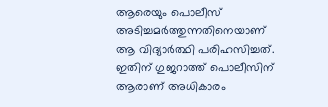ആരെയും പൊലീസ് അടിച്ചമര്‍ത്തുന്നതിനെയാണ് ആ വിദ്യാര്‍ത്ഥി പരിഹസിച്ചത്. ഇതിന് ഗുജറാത്ത് പൊലീസിന് ആരാണ് അധികാരം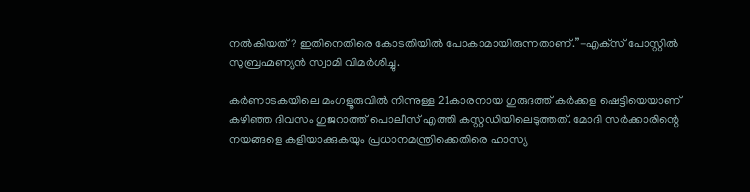നല്‍കിയത്? ഇതിനെതിരെ കോടതിയില്‍ പോകാമായിരുന്നതാണ്.”-എക്‌സ് പോസ്റ്റില്‍ സുബ്രഹ്മണ്യന്‍ സ്വാമി വിമര്‍ശിച്ചു.

കര്‍ണാടകയിലെ മംഗളൂരുവില്‍ നിന്നുള്ള 21കാരനായ ഗുരുദത്ത് കര്‍ക്കള ഷെട്ടിയെയാണ് കഴിഞ്ഞ ദിവസം ഗുജറാത്ത് പൊലീസ് എത്തി കസ്റ്റഡിയിലെടുത്തത്. മോദി സര്‍ക്കാരിന്റെ നയങ്ങളെ കളിയാക്കുകയും പ്രധാനമന്ത്രിക്കെതിരെ ഹാസ്യ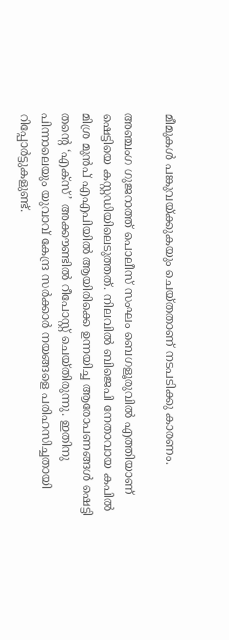മീമുകള്‍ പങ്കുവയ്ക്കുകയും ചെയ്തതാണ് നടപടിക്കു കാരണം.

അഞ്ചംഗ ഗുജറാത്ത് പൊലീസ് സംഘം ബെഗളൂരുവില്‍ എത്തിയാണ് ഷെട്ടിയെ കസ്റ്റഡിയിലെടുത്തത്. നിലവില്‍ ബിജെപി നേതാവായ കപില്‍ മിശ്ര മുന്‍പ് എഎപിയില്‍ ആയിരിക്കെ ഉന്നയിച്ച ആരോപണങ്ങള്‍ ഷെട്ടി തന്റെ ‘എക്‌സ്’ അക്കൗണ്ടില്‍ റീപോസ്റ്റ് ചെയ്തിരുന്നു. ഇതിനു പിന്നാലെയും യുവാവ് കേന്ദ്ര സര്‍ക്കാര്‍ നയങ്ങളെ പരിഹസിച്ചതായി റിപ്പോര്‍ട്ടുകളുണ്ട്.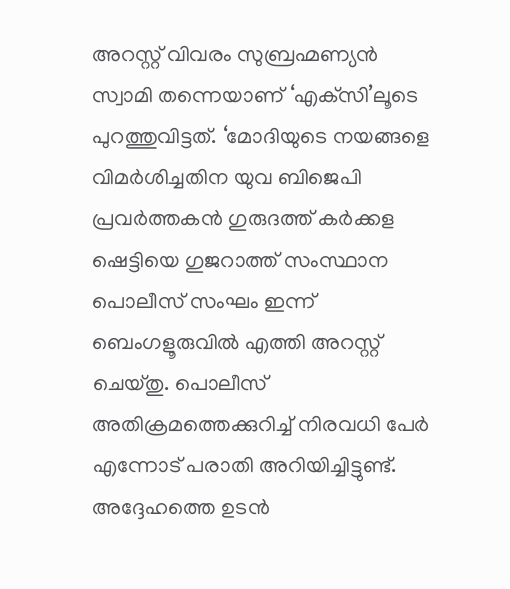അറസ്റ്റ് വിവരം സുബ്രഹ്മണ്യന്‍ സ്വാമി തന്നെയാണ് ‘എക്‌സി’ലൂടെ പുറത്തുവിട്ടത്. ‘മോദിയുടെ നയങ്ങളെ വിമര്‍ശിച്ചതിന യുവ ബിജെപി പ്രവര്‍ത്തകന്‍ ഗുരുദത്ത് കര്‍ക്കള ഷെട്ടിയെ ഗുജറാത്ത് സംസ്ഥാന പൊലീസ് സംഘം ഇന്ന് ബെംഗളൂരുവില്‍ എത്തി അറസ്റ്റ് ചെയ്തു. പൊലീസ് അതിക്രമത്തെക്കുറിച്ച് നിരവധി പേര്‍ എന്നോട് പരാതി അറിയിച്ചിട്ടുണ്ട്. അദ്ദേഹത്തെ ഉടന്‍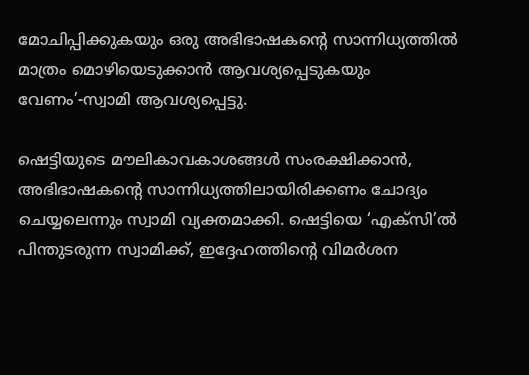മോചിപ്പിക്കുകയും ഒരു അഭിഭാഷകന്റെ സാന്നിധ്യത്തില്‍ മാത്രം മൊഴിയെടുക്കാന്‍ ആവശ്യപ്പെടുകയും വേണം’-സ്വാമി ആവശ്യപ്പെട്ടു.

ഷെട്ടിയുടെ മൗലികാവകാശങ്ങള്‍ സംരക്ഷിക്കാന്‍, അഭിഭാഷകന്റെ സാന്നിധ്യത്തിലായിരിക്കണം ചോദ്യം ചെയ്യലെന്നും സ്വാമി വ്യക്തമാക്കി. ഷെട്ടിയെ ‘എക്‌സി’ല്‍ പിന്തുടരുന്ന സ്വാമിക്ക്, ഇദ്ദേഹത്തിന്റെ വിമര്‍ശന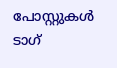പോസ്റ്റുകള്‍ ടാഗ്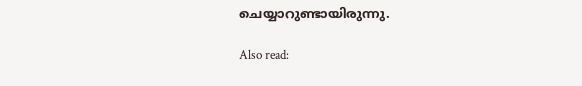ചെയ്യാറുണ്ടായിരുന്നു.

Also read: